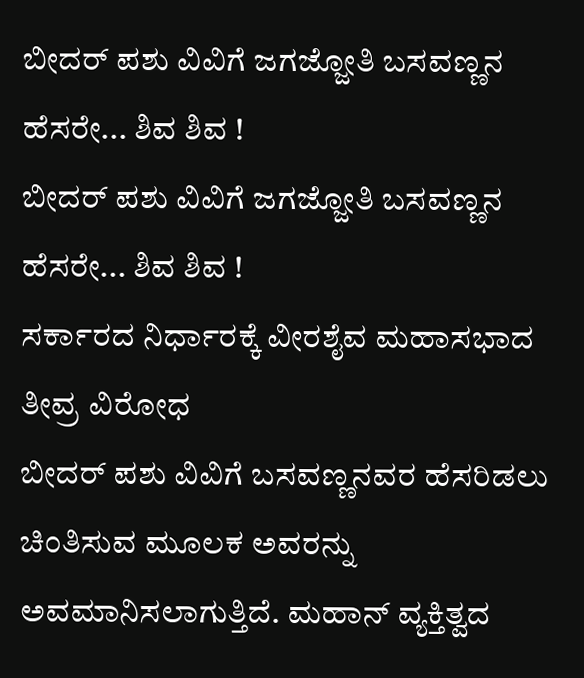ಬೀದರ್ ಪಶು ವಿವಿಗೆ ಜಗಜ್ಜೋತಿ ಬಸವಣ್ಣನ ಹೆಸರೇ... ಶಿವ ಶಿವ !
ಬೀದರ್ ಪಶು ವಿವಿಗೆ ಜಗಜ್ಜೋತಿ ಬಸವಣ್ಣನ ಹೆಸರೇ... ಶಿವ ಶಿವ !
ಸರ್ಕಾರದ ನಿರ್ಧಾರಕ್ಕೆ ವೀರಶೈವ ಮಹಾಸಭಾದ ತೀವ್ರ ವಿರೋಧ
ಬೀದರ್ ಪಶು ವಿವಿಗೆ ಬಸವಣ್ಣನವರ ಹೆಸರಿಡಲು ಚಿಂತಿಸುವ ಮೂಲಕ ಅವರನ್ನು ಅವಮಾನಿಸಲಾಗುತ್ತಿದೆ. ಮಹಾನ್ ವ್ಯಕ್ತಿತ್ವದ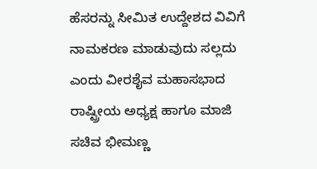ಹೆಸರನ್ನು ಸೀಮಿತ ಉದ್ದೇಶದ ವಿವಿಗೆ ನಾಮಕರಣ ಮಾಡುವುದು ಸಲ್ಲದು ಎಂದು ವೀರಶೈವ ಮಹಾಸಭಾದ ರಾಷ್ಟ್ರೀಯ ಅಧ್ಯಕ್ಷ ಹಾಗೂ ಮಾಜಿ ಸಚಿವ ಭೀಮಣ್ಣ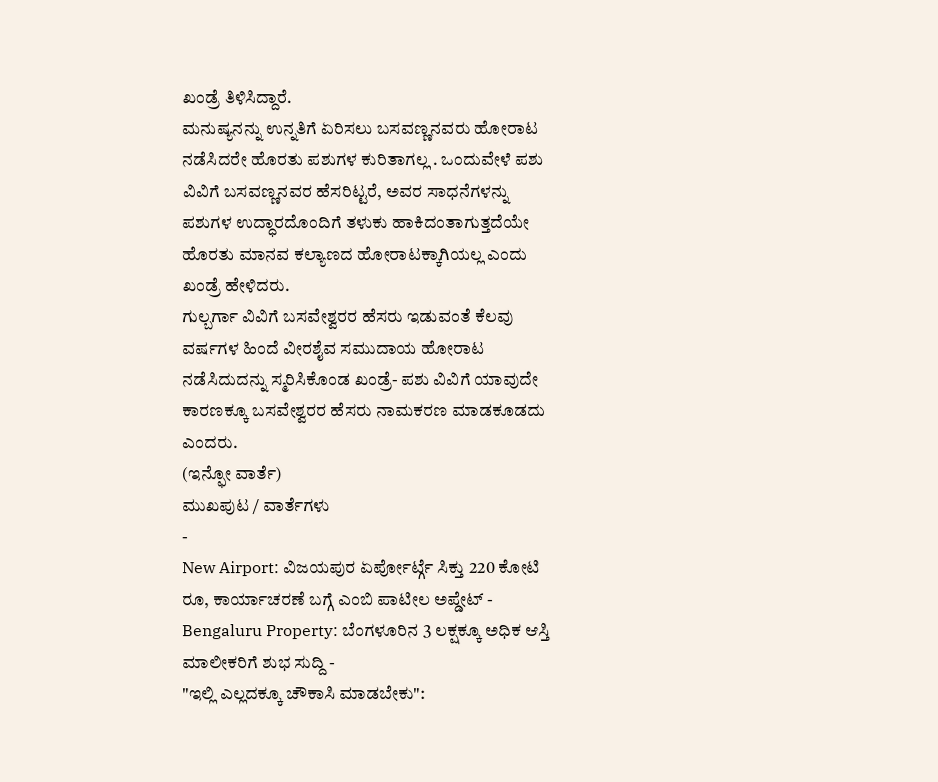ಖಂಡ್ರೆ ತಿಳಿಸಿದ್ದಾರೆ.
ಮನುಷ್ಯನನ್ನು ಉನ್ನತಿಗೆ ಏರಿಸಲು ಬಸವಣ್ಣನವರು ಹೋರಾಟ ನಡೆಸಿದರೇ ಹೊರತು ಪಶುಗಳ ಕುರಿತಾಗಲ್ಲ . ಒಂದುವೇಳೆ ಪಶು ವಿವಿಗೆ ಬಸವಣ್ಣನವರ ಹೆಸರಿಟ್ಟರೆ, ಅವರ ಸಾಧನೆಗಳನ್ನು ಪಶುಗಳ ಉದ್ಧಾರದೊಂದಿಗೆ ತಳುಕು ಹಾಕಿದಂತಾಗುತ್ತದೆಯೇ ಹೊರತು ಮಾನವ ಕಲ್ಯಾಣದ ಹೋರಾಟಕ್ಕಾಗಿಯಲ್ಲ ಎಂದು ಖಂಡ್ರೆ ಹೇಳಿದರು.
ಗುಲ್ಬರ್ಗಾ ವಿವಿಗೆ ಬಸವೇಶ್ವರರ ಹೆಸರು ಇಡುವಂತೆ ಕೆಲವು ವರ್ಷಗಳ ಹಿಂದೆ ವೀರಶೈವ ಸಮುದಾಯ ಹೋರಾಟ ನಡೆಸಿದುದನ್ನು ಸ್ಮರಿಸಿಕೊಂಡ ಖಂಡ್ರೆ- ಪಶು ವಿವಿಗೆ ಯಾವುದೇ ಕಾರಣಕ್ಕೂ ಬಸವೇಶ್ವರರ ಹೆಸರು ನಾಮಕರಣ ಮಾಡಕೂಡದು ಎಂದರು.
(ಇನ್ಫೋ ವಾರ್ತೆ)
ಮುಖಪುಟ / ವಾರ್ತೆಗಳು
-
New Airport: ವಿಜಯಪುರ ಏರ್ಪೋರ್ಟ್ಗೆ ಸಿಕ್ತು 220 ಕೋಟಿ ರೂ, ಕಾರ್ಯಾಚರಣೆ ಬಗ್ಗೆ ಎಂಬಿ ಪಾಟೀಲ ಅಪ್ಡೇಟ್ -
Bengaluru Property: ಬೆಂಗಳೂರಿನ 3 ಲಕ್ಷಕ್ಕೂ ಅಧಿಕ ಆಸ್ತಿ ಮಾಲೀಕರಿಗೆ ಶುಭ ಸುದ್ದಿ -
"ಇಲ್ಲಿ ಎಲ್ಲದಕ್ಕೂ ಚೌಕಾಸಿ ಮಾಡಬೇಕು":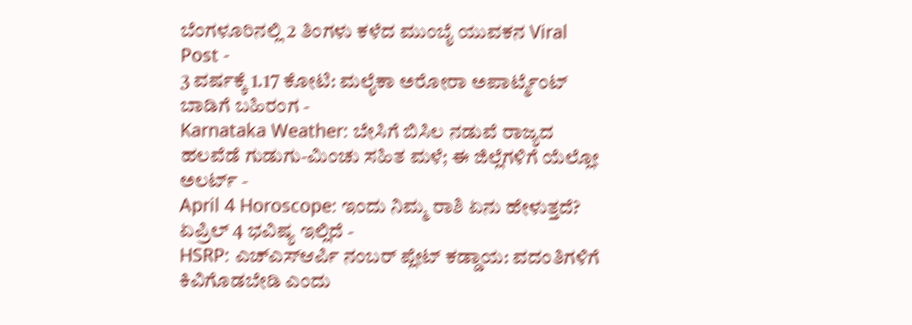ಬೆಂಗಳೂರಿನಲ್ಲಿ 2 ತಿಂಗಳು ಕಳೆದ ಮುಂಬೈ ಯುವಕನ Viral Post -
3 ವರ್ಷಕ್ಕೆ 1.17 ಕೋಟಿ: ಮಲೈಕಾ ಅರೋರಾ ಅಪಾರ್ಟ್ಮೆಂಟ್ ಬಾಡಿಗೆ ಬಹಿರಂಗ -
Karnataka Weather: ಬೇಸಿಗೆ ಬಿಸಿಲ ನಡುವೆ ರಾಜ್ಯದ ಹಲವೆಡೆ ಗುಡುಗು-ಮಿಂಚು ಸಹಿತ ಮಳೆ; ಈ ಜಿಲ್ಲೆಗಳಿಗೆ ಯೆಲ್ಲೋ ಅಲರ್ಟ್ -
April 4 Horoscope: ಇಂದು ನಿಮ್ಮ ರಾಶಿ ಏನು ಹೇಳುತ್ತದೆ? ಏಪ್ರಿಲ್ 4 ಭವಿಷ್ಯ ಇಲ್ಲಿದೆ -
HSRP: ಎಚ್ಎಸ್ಆರ್ಪಿ ನಂಬರ್ ಪ್ಲೇಟ್ ಕಡ್ಡಾಯ: ವದಂತಿಗಳಿಗೆ ಕಿವಿಗೊಡಬೇಡಿ ಎಂದು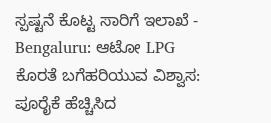ಸ್ಪಷ್ಟನೆ ಕೊಟ್ಟ ಸಾರಿಗೆ ಇಲಾಖೆ -
Bengaluru: ಆಟೋ LPG ಕೊರತೆ ಬಗೆಹರಿಯುವ ವಿಶ್ವಾಸ: ಪೂರೈಕೆ ಹೆಚ್ಚಿಸಿದ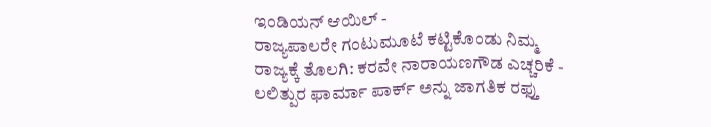ಇಂಡಿಯನ್ ಆಯಿಲ್ -
ರಾಜ್ಯಪಾಲರೇ ಗಂಟುಮೂಟೆ ಕಟ್ಟಿಕೊಂಡು ನಿಮ್ಮ ರಾಜ್ಯಕ್ಕೆ ತೊಲಗಿ: ಕರವೇ ನಾರಾಯಣಗೌಡ ಎಚ್ಚರಿಕೆ -
ಲಲಿತ್ಪುರ ಫಾರ್ಮಾ ಪಾರ್ಕ್ ಅನ್ನು ಜಾಗತಿಕ ರಫ್ತು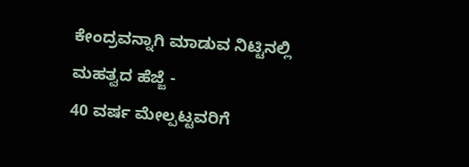ಕೇಂದ್ರವನ್ನಾಗಿ ಮಾಡುವ ನಿಟ್ಟಿನಲ್ಲಿ ಮಹತ್ವದ ಹೆಜ್ಜೆ -
40 ವರ್ಷ ಮೇಲ್ಪಟ್ಟವರಿಗೆ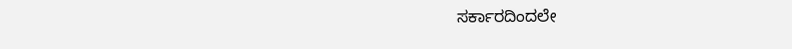ಸರ್ಕಾರದಿಂದಲೇ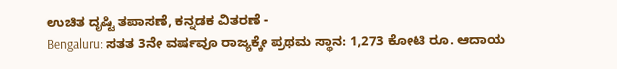ಉಚಿತ ದೃಷ್ಟಿ ತಪಾಸಣೆ, ಕನ್ನಡಕ ವಿತರಣೆ -
Bengaluru: ಸತತ 3ನೇ ವರ್ಷವೂ ರಾಜ್ಯಕ್ಕೇ ಪ್ರಥಮ ಸ್ಥಾನ: 1,273 ಕೋಟಿ ರೂ. ಆದಾಯ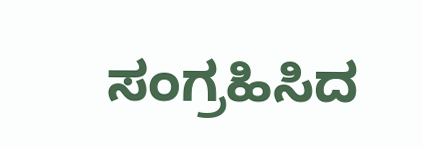ಸಂಗ್ರಹಿಸಿದ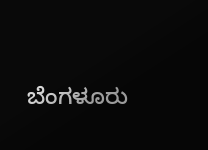ಬೆಂಗಳೂರು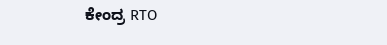ಕೇಂದ್ರ RTO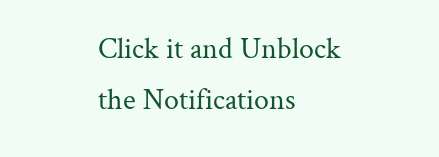Click it and Unblock the Notifications